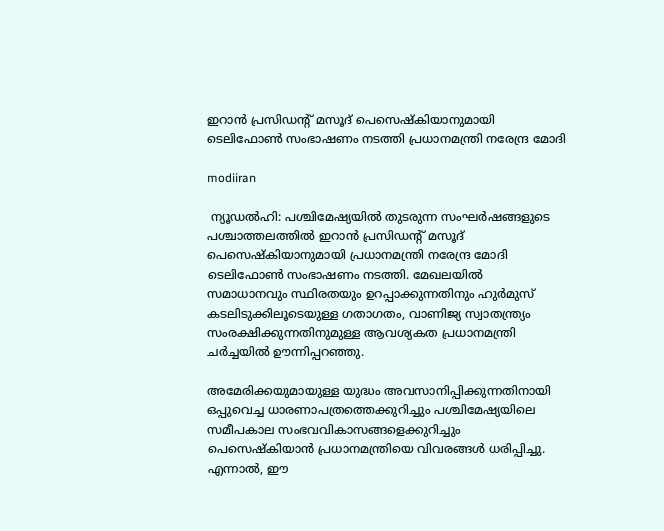ഇറാൻ പ്രസിഡന്റ് മസൂദ് പെസെഷ്കിയാനുമായി ടെലിഫോൺ സംഭാഷണം നടത്തി പ്രധാനമന്ത്രി നരേന്ദ്ര മോദി

modiiran

 ന്യൂഡൽഹി: പശ്ചിമേഷ്യയിൽ തുടരുന്ന സംഘർഷങ്ങളുടെ പശ്ചാത്തലത്തിൽ ഇറാൻ പ്രസിഡന്റ് മസൂദ് പെസെഷ്കിയാനുമായി പ്രധാനമന്ത്രി നരേന്ദ്ര മോദി ടെലിഫോൺ സംഭാഷണം നടത്തി. മേഖലയിൽ സമാധാനവും സ്ഥിരതയും ഉറപ്പാക്കുന്നതിനും ഹുർമുസ് കടലിടുക്കിലൂടെയുള്ള ഗതാഗതം, വാണിജ്യ സ്വാതന്ത്ര്യം സംരക്ഷിക്കുന്നതിനുമുള്ള ആവശ്യകത പ്രധാനമന്ത്രി ചർച്ചയിൽ ഊന്നിപ്പറഞ്ഞു.

അമേരിക്കയുമായുള്ള യുദ്ധം അവസാനിപ്പിക്കുന്നതിനായി ഒപ്പുവെച്ച ധാരണാപത്രത്തെക്കുറിച്ചും പശ്ചിമേഷ്യയിലെ സമീപകാല സംഭവവികാസങ്ങളെക്കുറിച്ചും പെസെഷ്കിയാൻ പ്രധാനമന്ത്രിയെ വിവരങ്ങൾ ധരിപ്പിച്ചു. എന്നാൽ, ഈ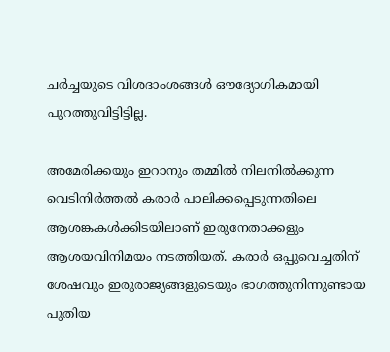ചർച്ചയുടെ വിശദാംശങ്ങൾ ഔദ്യോഗികമായി പുറത്തുവിട്ടിട്ടില്ല.

അമേരിക്കയും ഇറാനും തമ്മിൽ നിലനിൽക്കുന്ന വെടിനിർത്തൽ കരാർ പാലിക്കപ്പെടുന്നതിലെ ആശങ്കകൾക്കിടയിലാണ് ഇരുനേതാക്കളും ആശയവിനിമയം നടത്തിയത്. കരാർ ഒപ്പുവെച്ചതിന് ശേഷവും ഇരുരാജ്യങ്ങളുടെയും ഭാഗത്തുനിന്നുണ്ടായ പുതിയ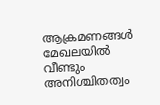ആക്രമണങ്ങൾ മേഖലയിൽ വീണ്ടും അനിശ്ചിതത്വം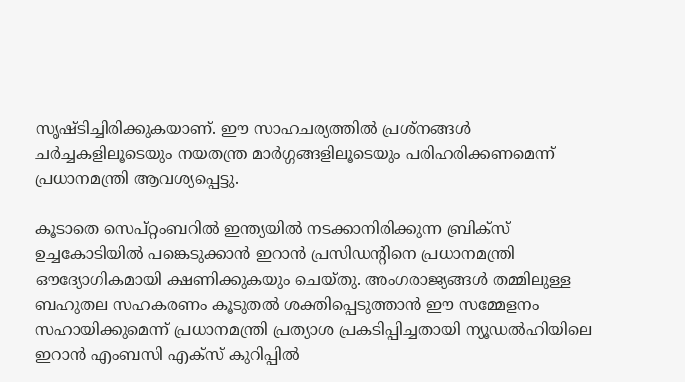സൃഷ്ടിച്ചിരിക്കുകയാണ്. ഈ സാഹചര്യത്തിൽ പ്രശ്നങ്ങൾ ചർച്ചകളിലൂടെയും നയതന്ത്ര മാർഗ്ഗങ്ങളിലൂടെയും പരിഹരിക്കണമെന്ന് പ്രധാനമന്ത്രി ആവശ്യപ്പെട്ടു.

കൂടാതെ സെപ്റ്റംബറിൽ ഇന്ത്യയിൽ നടക്കാനിരിക്കുന്ന ബ്രിക്സ് ഉച്ചകോടിയിൽ പങ്കെടുക്കാൻ ഇറാൻ പ്രസിഡന്റിനെ പ്രധാനമന്ത്രി ഔദ്യോഗികമായി ക്ഷണിക്കുകയും ചെയ്തു. അംഗരാജ്യങ്ങൾ തമ്മിലുള്ള ബഹുതല സഹകരണം കൂടുതൽ ശക്തിപ്പെടുത്താൻ ഈ സമ്മേളനം സഹായിക്കുമെന്ന് പ്രധാനമന്ത്രി പ്രത്യാശ പ്രകടിപ്പിച്ചതായി ന്യൂഡൽഹിയിലെ ഇറാൻ എംബസി എക്സ് കുറിപ്പിൽ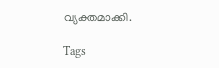വ്യക്തമാക്കി.

Tags